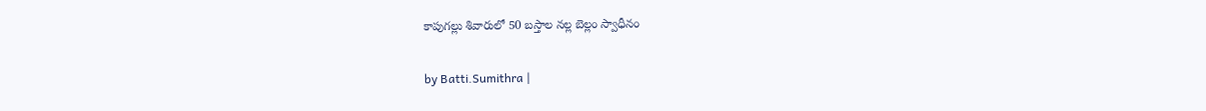కాపుగల్లు శివారులో 50 బస్తాల నల్ల బెల్లం స్వాధీనం

by Batti.Sumithra |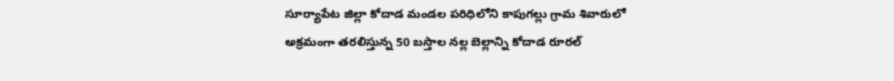సూర్యాపేట జిల్లా కోదాడ మండల పరిధిలోని కాపుగల్లు గ్రామ శివారులో అక్రమంగా తరలిస్తున్న 50 బస్తాల నల్ల బెల్లాన్ని కోదాడ రూరల్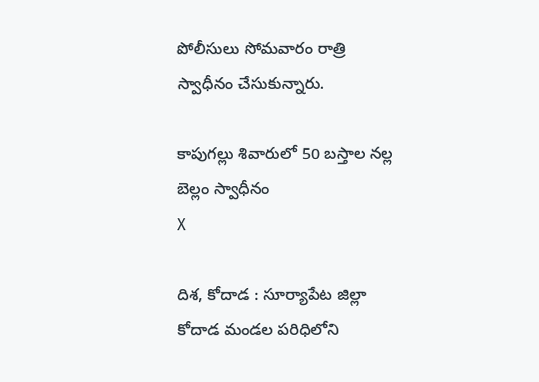పోలీసులు సోమవారం రాత్రి స్వాధీనం చేసుకున్నారు.

కాపుగల్లు శివారులో 50 బస్తాల నల్ల బెల్లం స్వాధీనం
X

దిశ, కోదాడ : సూర్యాపేట జిల్లా కోదాడ మండల పరిధిలోని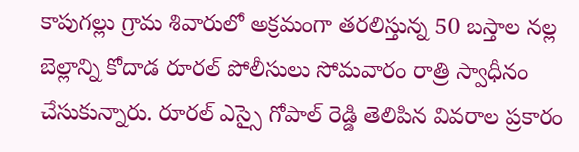కాపుగల్లు గ్రామ శివారులో అక్రమంగా తరలిస్తున్న 50 బస్తాల నల్ల బెల్లాన్ని కోదాడ రూరల్ పోలీసులు సోమవారం రాత్రి స్వాధీనం చేసుకున్నారు. రూరల్ ఎస్సై గోపాల్ రెడ్డి తెలిపిన వివరాల ప్రకారం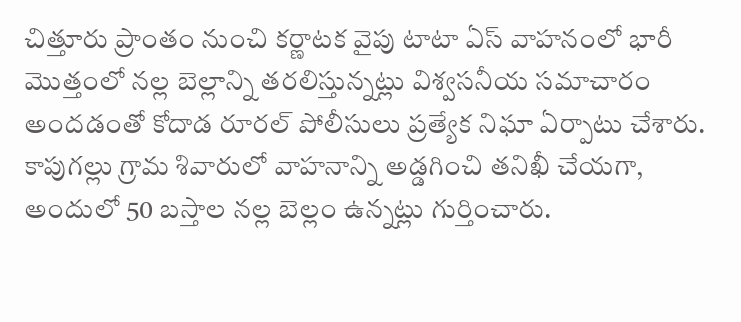చిత్తూరు ప్రాంతం నుంచి కర్ణాటక వైపు టాటా ఏస్ వాహనంలో భారీ మొత్తంలో నల్ల బెల్లాన్ని తరలిస్తున్నట్లు విశ్వసనీయ సమాచారం అందడంతో కోదాడ రూరల్ పోలీసులు ప్రత్యేక నిఘా ఏర్పాటు చేశారు. కాపుగల్లు గ్రామ శివారులో వాహనాన్ని అడ్డగించి తనిఖీ చేయగా, అందులో 50 బస్తాల నల్ల బెల్లం ఉన్నట్లు గుర్తించారు.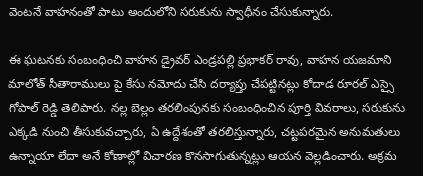వెంటనే వాహనంతో పాటు అందులోని సరుకును స్వాధీనం చేసుకున్నారు.

ఈ ఘటనకు సంబంధించి వాహన డ్రైవర్ ఎండ్రపల్లి ప్రభాకర్ రావు, వాహన యజమాని మాలోత్ సీతారాములు పై కేసు నమోదు చేసి దర్యాప్తు చేపట్టినట్లు కోదాడ రూరల్ ఎస్సై గోపాల్ రెడ్డి తెలిపారు. నల్ల బెల్లం తరలింపునకు సంబంధించిన పూర్తి వివరాలు, సరుకును ఎక్కడి నుంచి తీసుకువచ్చారు, ఏ ఉద్దేశంతో తరలిస్తున్నారు, చట్టపరమైన అనుమతులు ఉన్నాయా లేదా అనే కోణాల్లో విచారణ కొనసాగుతున్నట్లు ఆయన వెల్లడించారు. అక్రమ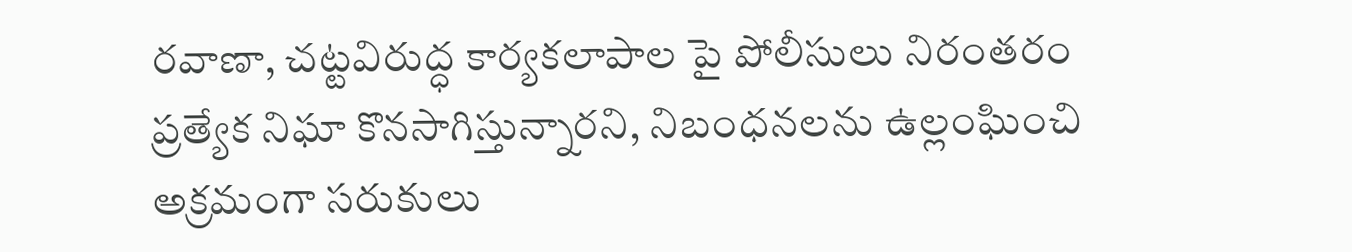రవాణా, చట్టవిరుద్ధ కార్యకలాపాల పై పోలీసులు నిరంతరం ప్రత్యేక నిఘా కొనసాగిస్తున్నారని, నిబంధనలను ఉల్లంఘించి అక్రమంగా సరుకులు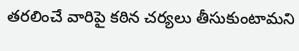తరలించే వారిపై కఠిన చర్యలు తీసుకుంటామని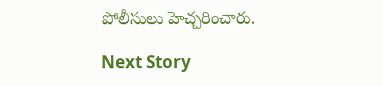పోలీసులు హెచ్చరించారు.

Next Story